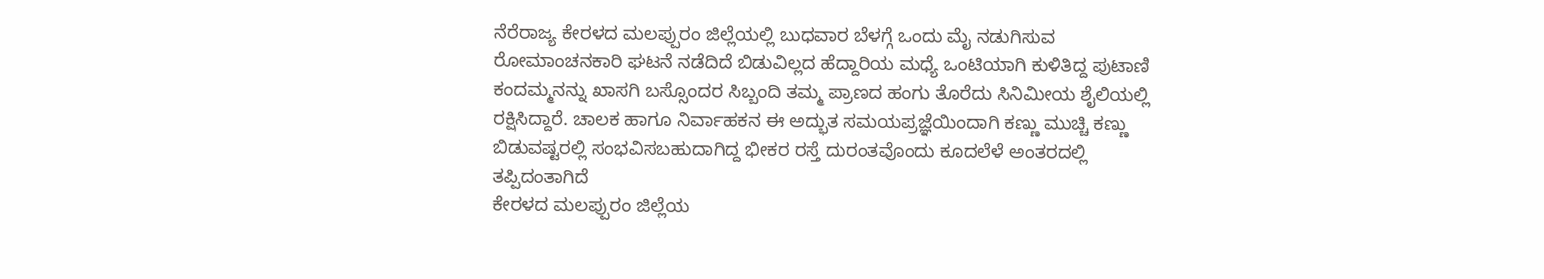ನೆರೆರಾಜ್ಯ ಕೇರಳದ ಮಲಪ್ಪುರಂ ಜಿಲ್ಲೆಯಲ್ಲಿ ಬುಧವಾರ ಬೆಳಗ್ಗೆ ಒಂದು ಮೈ ನಡುಗಿಸುವ ರೋಮಾಂಚನಕಾರಿ ಘಟನೆ ನಡೆದಿದೆ ಬಿಡುವಿಲ್ಲದ ಹೆದ್ದಾರಿಯ ಮಧ್ಯೆ ಒಂಟಿಯಾಗಿ ಕುಳಿತಿದ್ದ ಪುಟಾಣಿ ಕಂದಮ್ಮನನ್ನು ಖಾಸಗಿ ಬಸ್ಸೊಂದರ ಸಿಬ್ಬಂದಿ ತಮ್ಮ ಪ್ರಾಣದ ಹಂಗು ತೊರೆದು ಸಿನಿಮೀಯ ಶೈಲಿಯಲ್ಲಿ ರಕ್ಷಿಸಿದ್ದಾರೆ. ಚಾಲಕ ಹಾಗೂ ನಿರ್ವಾಹಕನ ಈ ಅದ್ಭುತ ಸಮಯಪ್ರಜ್ಞೆಯಿಂದಾಗಿ ಕಣ್ಣು ಮುಚ್ಚಿ ಕಣ್ಣು ಬಿಡುವಷ್ಟರಲ್ಲಿ ಸಂಭವಿಸಬಹುದಾಗಿದ್ದ ಭೀಕರ ರಸ್ತೆ ದುರಂತವೊಂದು ಕೂದಲೆಳೆ ಅಂತರದಲ್ಲಿ ತಪ್ಪಿದಂತಾಗಿದೆ
ಕೇರಳದ ಮಲಪ್ಪುರಂ ಜಿಲ್ಲೆಯ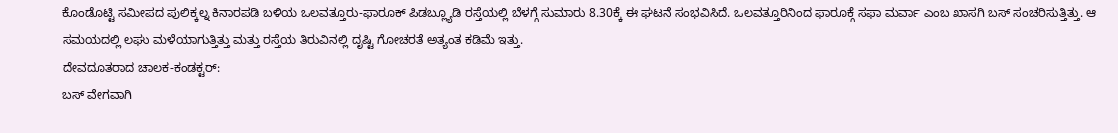ಕೊಂಡೊಟ್ಟಿ ಸಮೀಪದ ಪುಲಿಕ್ಕಲ್ನ ಕಿನಾರಪಡಿ ಬಳಿಯ ಒಲವತ್ತೂರು-ಫಾರೂಕ್ ಪಿಡಬ್ಲ್ಯೂಡಿ ರಸ್ತೆಯಲ್ಲಿ ಬೆಳಗ್ಗೆ ಸುಮಾರು 8.30ಕ್ಕೆ ಈ ಘಟನೆ ಸಂಭವಿಸಿದೆ. ಒಲವತ್ತೂರಿನಿಂದ ಫಾರೂಕ್ಗೆ ಸಫಾ ಮರ್ವಾ ಎಂಬ ಖಾಸಗಿ ಬಸ್ ಸಂಚರಿಸುತ್ತಿತ್ತು. ಆ ಸಮಯದಲ್ಲಿ ಲಘು ಮಳೆಯಾಗುತ್ತಿತ್ತು ಮತ್ತು ರಸ್ತೆಯ ತಿರುವಿನಲ್ಲಿ ದೃಷ್ಟಿ ಗೋಚರತೆ ಅತ್ಯಂತ ಕಡಿಮೆ ಇತ್ತು.
ದೇವದೂತರಾದ ಚಾಲಕ-ಕಂಡಕ್ಟರ್:
ಬಸ್ ವೇಗವಾಗಿ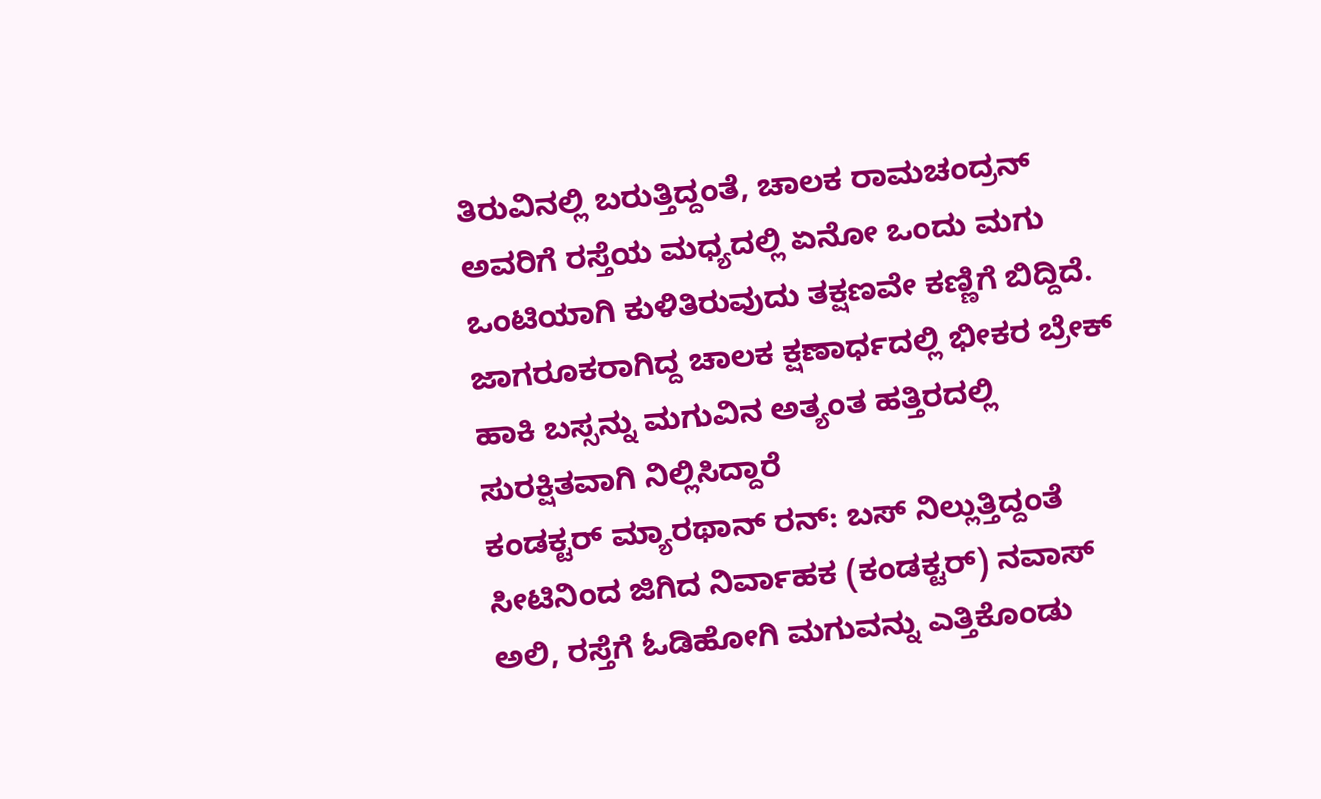ತಿರುವಿನಲ್ಲಿ ಬರುತ್ತಿದ್ದಂತೆ, ಚಾಲಕ ರಾಮಚಂದ್ರನ್ ಅವರಿಗೆ ರಸ್ತೆಯ ಮಧ್ಯದಲ್ಲಿ ಏನೋ ಒಂದು ಮಗು ಒಂಟಿಯಾಗಿ ಕುಳಿತಿರುವುದು ತಕ್ಷಣವೇ ಕಣ್ಣಿಗೆ ಬಿದ್ದಿದೆ. ಜಾಗರೂಕರಾಗಿದ್ದ ಚಾಲಕ ಕ್ಷಣಾರ್ಧದಲ್ಲಿ ಭೀಕರ ಬ್ರೇಕ್ ಹಾಕಿ ಬಸ್ಸನ್ನು ಮಗುವಿನ ಅತ್ಯಂತ ಹತ್ತಿರದಲ್ಲಿ ಸುರಕ್ಷಿತವಾಗಿ ನಿಲ್ಲಿಸಿದ್ದಾರೆ
ಕಂಡಕ್ಟರ್ ಮ್ಯಾರಥಾನ್ ರನ್: ಬಸ್ ನಿಲ್ಲುತ್ತಿದ್ದಂತೆ ಸೀಟಿನಿಂದ ಜಿಗಿದ ನಿರ್ವಾಹಕ (ಕಂಡಕ್ಟರ್) ನವಾಸ್ ಅಲಿ, ರಸ್ತೆಗೆ ಓಡಿಹೋಗಿ ಮಗುವನ್ನು ಎತ್ತಿಕೊಂಡು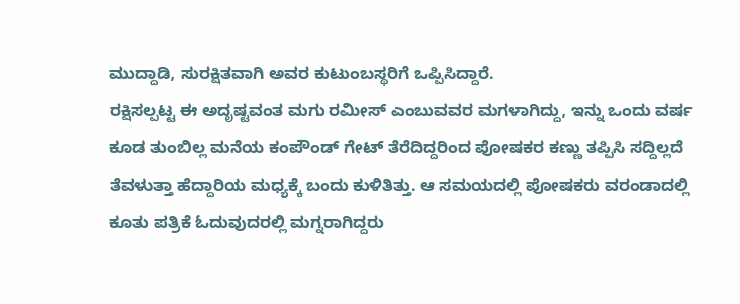ಮುದ್ದಾಡಿ, ಸುರಕ್ಷಿತವಾಗಿ ಅವರ ಕುಟುಂಬಸ್ಥರಿಗೆ ಒಪ್ಪಿಸಿದ್ದಾರೆ.
ರಕ್ಷಿಸಲ್ಪಟ್ಟ ಈ ಅದೃಷ್ಟವಂತ ಮಗು ರಮೀಸ್ ಎಂಬುವವರ ಮಗಳಾಗಿದ್ದು, ಇನ್ನು ಒಂದು ವರ್ಷ ಕೂಡ ತುಂಬಿಲ್ಲ ಮನೆಯ ಕಂಪೌಂಡ್ ಗೇಟ್ ತೆರೆದಿದ್ದರಿಂದ ಪೋಷಕರ ಕಣ್ಣು ತಪ್ಪಿಸಿ ಸದ್ದಿಲ್ಲದೆ ತೆವಳುತ್ತಾ ಹೆದ್ದಾರಿಯ ಮಧ್ಯಕ್ಕೆ ಬಂದು ಕುಳಿತಿತ್ತು. ಆ ಸಮಯದಲ್ಲಿ ಪೋಷಕರು ವರಂಡಾದಲ್ಲಿ ಕೂತು ಪತ್ರಿಕೆ ಓದುವುದರಲ್ಲಿ ಮಗ್ನರಾಗಿದ್ದರು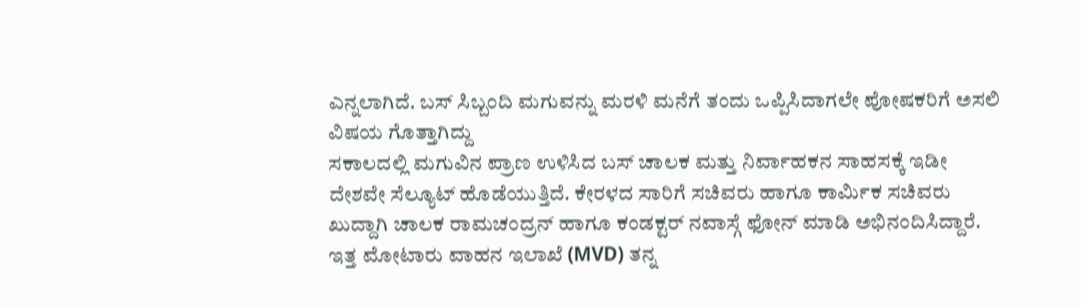ಎನ್ನಲಾಗಿದೆ. ಬಸ್ ಸಿಬ್ಬಂದಿ ಮಗುವನ್ನು ಮರಳಿ ಮನೆಗೆ ತಂದು ಒಪ್ಪಿಸಿದಾಗಲೇ ಪೋಷಕರಿಗೆ ಅಸಲಿ ವಿಷಯ ಗೊತ್ತಾಗಿದ್ದು
ಸಕಾಲದಲ್ಲಿ ಮಗುವಿನ ಪ್ರಾಣ ಉಳಿಸಿದ ಬಸ್ ಚಾಲಕ ಮತ್ತು ನಿರ್ವಾಹಕನ ಸಾಹಸಕ್ಕೆ ಇಡೀ ದೇಶವೇ ಸೆಲ್ಯೂಟ್ ಹೊಡೆಯುತ್ತಿದೆ. ಕೇರಳದ ಸಾರಿಗೆ ಸಚಿವರು ಹಾಗೂ ಕಾರ್ಮಿಕ ಸಚಿವರು ಖುದ್ದಾಗಿ ಚಾಲಕ ರಾಮಚಂದ್ರನ್ ಹಾಗೂ ಕಂಡಕ್ಟರ್ ನವಾಸ್ಗೆ ಫೋನ್ ಮಾಡಿ ಅಭಿನಂದಿಸಿದ್ದಾರೆ. ಇತ್ತ ಮೋಟಾರು ವಾಹನ ಇಲಾಖೆ (MVD) ತನ್ನ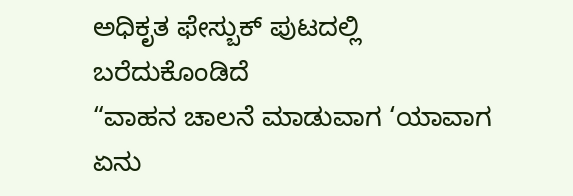ಅಧಿಕೃತ ಫೇಸ್ಬುಕ್ ಪುಟದಲ್ಲಿ ಬರೆದುಕೊಂಡಿದೆ
“ವಾಹನ ಚಾಲನೆ ಮಾಡುವಾಗ ‘ಯಾವಾಗ ಏನು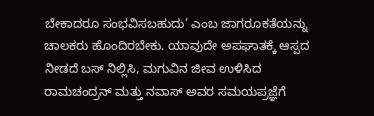ಬೇಕಾದರೂ ಸಂಭವಿಸಬಹುದು’ ಎಂಬ ಜಾಗರೂಕತೆಯನ್ನು ಚಾಲಕರು ಹೊಂದಿರಬೇಕು. ಯಾವುದೇ ಅಪಘಾತಕ್ಕೆ ಆಸ್ಪದ ನೀಡದೆ ಬಸ್ ನಿಲ್ಲಿಸಿ, ಮಗುವಿನ ಜೀವ ಉಳಿಸಿದ ರಾಮಚಂದ್ರನ್ ಮತ್ತು ನವಾಸ್ ಅವರ ಸಮಯಪ್ರಜ್ಞೆಗೆ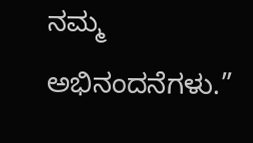ನಮ್ಮ ಅಭಿನಂದನೆಗಳು.”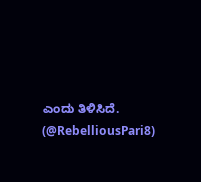ಎಂದು ತಿಳಿಸಿದೆ.
(@RebelliousPari8)